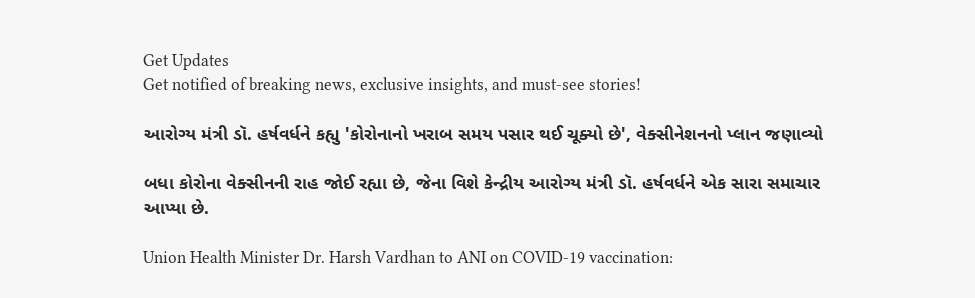Get Updates
Get notified of breaking news, exclusive insights, and must-see stories!

આરોગ્ય મંત્રી ડૉ. હર્ષવર્ધને કહ્યુ 'કોરોનાનો ખરાબ સમય પસાર થઈ ચૂક્યો છે', વેક્સીનેશનનો પ્લાન જણાવ્યો

બધા કોરોના વેક્સીનની રાહ જોઈ રહ્યા છે, જેના વિશે કેન્દ્રીય આરોગ્ય મંત્રી ડૉ. હર્ષવર્ધને એક સારા સમાચાર આપ્યા છે.

Union Health Minister Dr. Harsh Vardhan to ANI on COVID-19 vaccination: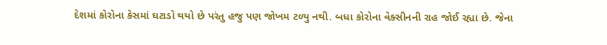દેશમાં કોરોના કેસમાં ઘટાડો થયો છે પરંતુ હજુ પણ જોખમ ટળ્યુ નથી. બધા કોરોના વેક્સીનની રાહ જોઈ રહ્યા છે. જેના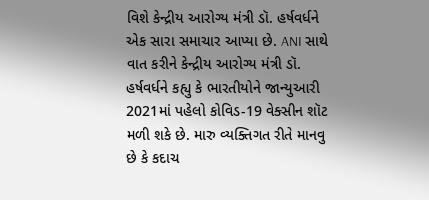વિશે કેન્દ્રીય આરોગ્ય મંત્રી ડૉ. હર્ષવર્ધને એક સારા સમાચાર આપ્યા છે. ANI સાથે વાત કરીને કેન્દ્રીય આરોગ્ય મંત્રી ડૉ. હર્ષવર્ધને કહ્યુ કે ભારતીયોને જાન્યુઆરી 2021માં પહેલો કોવિડ-19 વેક્સીન શૉટ મળી શકે છે. મારુ વ્યક્તિગત રીતે માનવુ છે કે કદાચ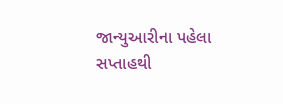જાન્યુઆરીના પહેલા સપ્તાહથી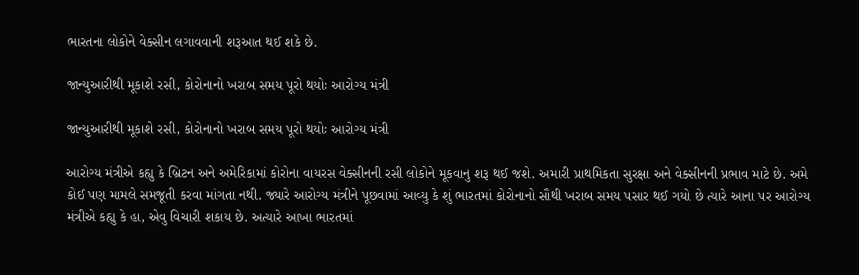ભારતના લોકોને વેક્સીન લગાવવાની શરૂઆત થઈ શકે છે.

જાન્યુઆરીથી મૂકાશે રસી, કોરોનાનો ખરાબ સમય પૂરો થયોઃ આરોગ્ય મંત્રી

જાન્યુઆરીથી મૂકાશે રસી, કોરોનાનો ખરાબ સમય પૂરો થયોઃ આરોગ્ય મંત્રી

આરોગ્ય મંત્રીએ કહ્યુ કે બ્રિટન અને અમેરિકામાં કોરોના વાયરસ વેક્સીનની રસી લોકોને મૂકવાનુ શરૂ થઈ જશે. અમારી પ્રાથમિકતા સુરક્ષા અને વેક્સીનની પ્રભાવ માટે છે. અમે કોઈ પણ મામલે સમજૂતી કરવા માંગતા નથી. જ્યારે આરોગ્ય મંત્રીને પૂછવામાં આવ્યુ કે શું ભારતમાં કોરોનાનો સૌથી ખરાબ સમય પસાર થઈ ગયો છે ત્યારે આના પર આરોગ્ય મંત્રીએ કહ્યુ કે હા, એવુ વિચારી શકાય છે. અત્યારે આખા ભારતમાં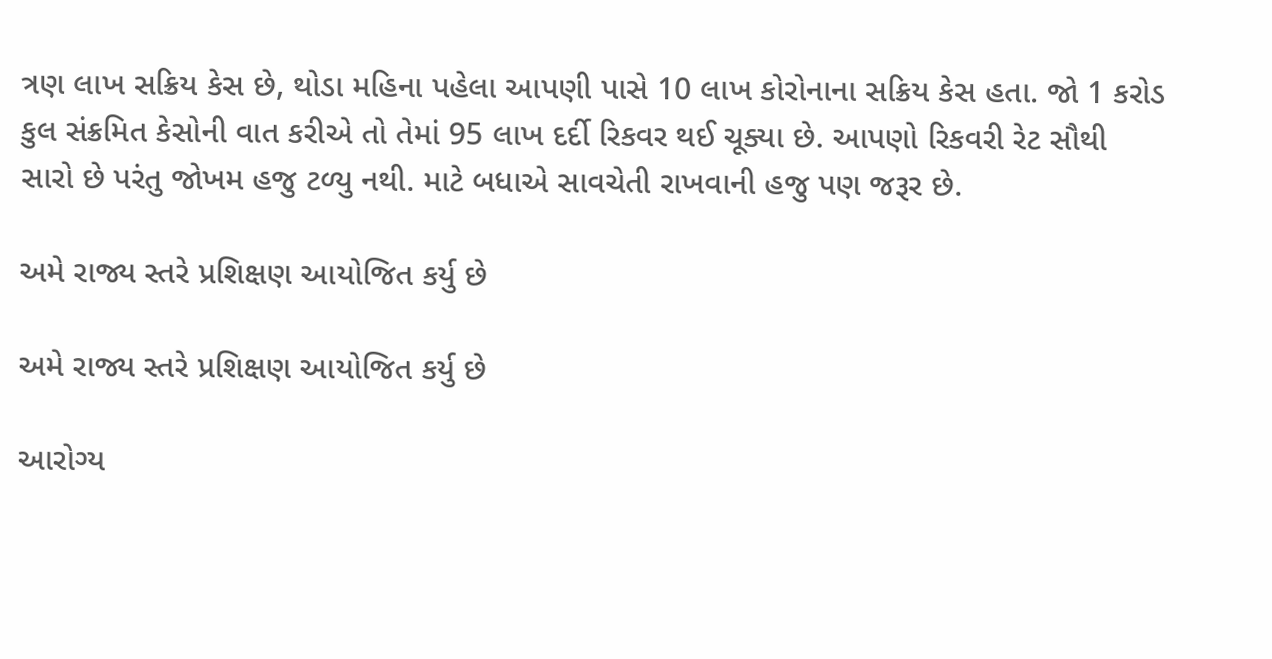ત્રણ લાખ સક્રિય કેસ છે, થોડા મહિના પહેલા આપણી પાસે 10 લાખ કોરોનાના સક્રિય કેસ હતા. જો 1 કરોડ કુલ સંક્રમિત કેસોની વાત કરીએ તો તેમાં 95 લાખ દર્દી રિકવર થઈ ચૂક્યા છે. આપણો રિકવરી રેટ સૌથી સારો છે પરંતુ જોખમ હજુ ટળ્યુ નથી. માટે બધાએ સાવચેતી રાખવાની હજુ પણ જરૂર છે.

અમે રાજ્ય સ્તરે પ્રશિક્ષણ આયોજિત કર્યુ છે

અમે રાજ્ય સ્તરે પ્રશિક્ષણ આયોજિત કર્યુ છે

આરોગ્ય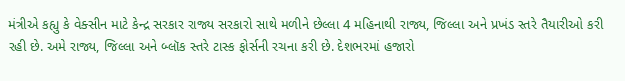મંત્રીએ કહ્યુ કે વેક્સીન માટે કેન્દ્ર સરકાર રાજ્ય સરકારો સાથે મળીને છેલ્લા 4 મહિનાથી રાજ્ય, જિલ્લા અને પ્રખંડ સ્તરે તૈયારીઓ કરી રહી છે. અમે રાજ્ય, જિલ્લા અને બ્લૉક સ્તરે ટાસ્ક ફોર્સની રચના કરી છે. દેશભરમાં હજારો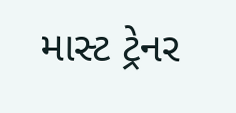માસ્ટ ટ્રેનર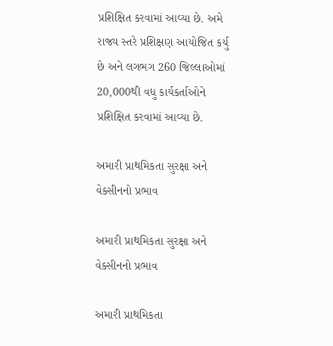પ્રશિક્ષિત કરવામાં આવ્યા છે. અમે રાજ્ય સ્તરે પ્રશિક્ષણ આયોજિત કર્યુ છે અને લગભગ 260 જિલ્લાઓમાં 20,000થી વધુ કાર્યકર્તાઓને પ્રશિક્ષિત કરવામાં આવ્યા છે.

અમારી પ્રાથમિકતા સુરક્ષા અને વેક્સીનનો પ્રભાવ

અમારી પ્રાથમિકતા સુરક્ષા અને વેક્સીનનો પ્રભાવ

અમારી પ્રાથમિકતા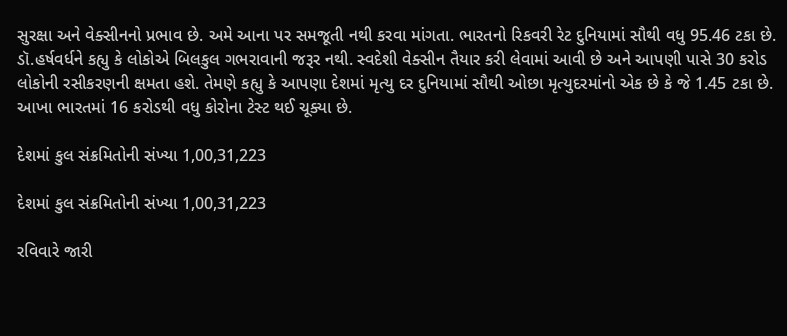સુરક્ષા અને વેક્સીનનો પ્રભાવ છે. અમે આના પર સમજૂતી નથી કરવા માંગતા. ભારતનો રિકવરી રેટ દુનિયામાં સૌથી વધુ 95.46 ટકા છે. ડૉ.હર્ષવર્ધને કહ્યુ કે લોકોએ બિલકુલ ગભરાવાની જરૂર નથી. સ્વદેશી વેક્સીન તૈયાર કરી લેવામાં આવી છે અને આપણી પાસે 30 કરોડ લોકોની રસીકરણની ક્ષમતા હશે. તેમણે કહ્યુ કે આપણા દેશમાં મૃત્યુ દર દુનિયામાં સૌથી ઓછા મૃત્યુદરમાંનો એક છે કે જે 1.45 ટકા છે. આખા ભારતમાં 16 કરોડથી વધુ કોરોના ટેસ્ટ થઈ ચૂક્યા છે.

દેશમાં કુલ સંક્રમિતોની સંખ્યા 1,00,31,223

દેશમાં કુલ સંક્રમિતોની સંખ્યા 1,00,31,223

રવિવારે જારી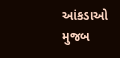આંકડાઓ મુજબ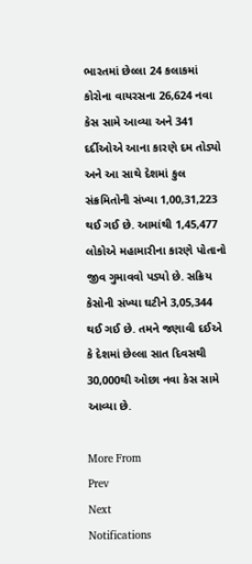ભારતમાં છેલ્લા 24 કલાકમાં કોરોના વાયરસના 26,624 નવા કેસ સામે આવ્યા અને 341 દર્દીઓએ આના કારણે દમ તોડ્યો અને આ સાથે દેશમાં કુલ સંક્રમિતોની સંખ્યા 1,00,31,223 થઈ ગઈ છે. આમાંથી 1,45,477 લોકોએ મહામારીના કારણે પોતાનો જીવ ગુમાવવો પડ્યો છે. સક્રિય કેસોની સંખ્યા ઘટીને 3,05,344 થઈ ગઈ છે. તમને જણાવી દઈએ કે દેશમાં છેલ્લા સાત દિવસથી 30,000થી ઓછા નવા કેસ સામે આવ્યા છે.

More From
Prev
Next
Notifications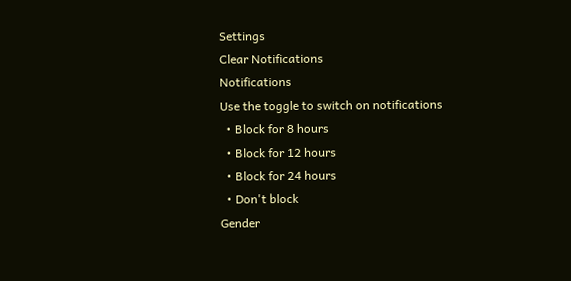Settings
Clear Notifications
Notifications
Use the toggle to switch on notifications
  • Block for 8 hours
  • Block for 12 hours
  • Block for 24 hours
  • Don't block
Gender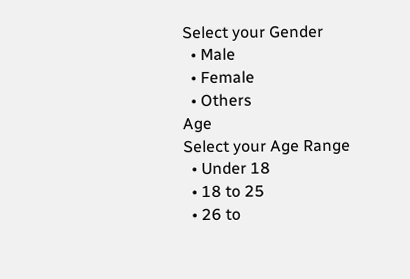Select your Gender
  • Male
  • Female
  • Others
Age
Select your Age Range
  • Under 18
  • 18 to 25
  • 26 to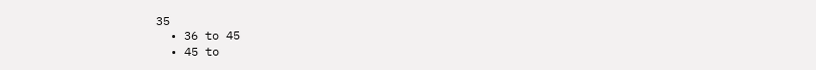35
  • 36 to 45
  • 45 to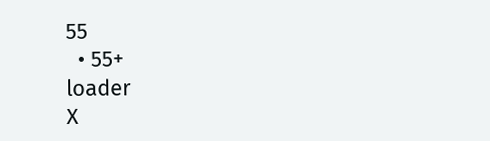55
  • 55+
loader
X